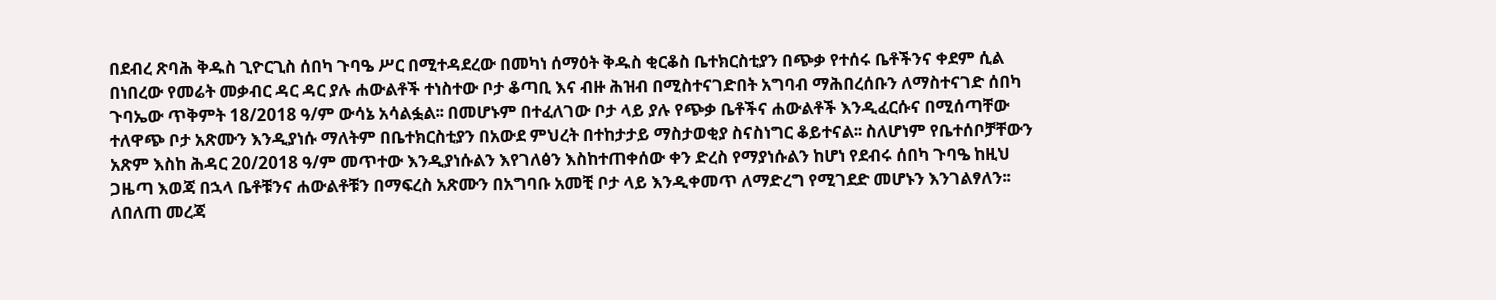በደብረ ጽባሕ ቅዱስ ጊዮርጊስ ሰበካ ጉባዔ ሥር በሚተዳደረው በመካነ ሰማዕት ቅዱስ ቂርቆስ ቤተክርስቲያን በጭቃ የተሰሩ ቤቶችንና ቀደም ሲል በነበረው የመሬት መቃብር ዳር ዳር ያሉ ሐውልቶች ተነስተው ቦታ ቆጣቢ እና ብዙ ሕዝብ በሚስተናገድበት አግባብ ማሕበረሰቡን ለማስተናገድ ሰበካ ጉባኤው ጥቅምት 18/2018 ዓ/ም ውሳኔ አሳልፏል፡፡ በመሆኑም በተፈለገው ቦታ ላይ ያሉ የጭቃ ቤቶችና ሐውልቶች እንዲፈርሱና በሚሰጣቸው ተለዋጭ ቦታ አጽሙን እንዲያነሱ ማለትም በቤተክርስቲያን በአውደ ምህረት በተከታታይ ማስታወቂያ ስናስነግር ቆይተናል፡፡ ስለሆነም የቤተሰቦቻቸውን አጽም እስከ ሕዳር 20/2018 ዓ/ም መጥተው እንዲያነሱልን እየገለፅን እስከተጠቀሰው ቀን ድረስ የማያነሱልን ከሆነ የደብሩ ሰበካ ጉባዔ ከዚህ ጋዜጣ እወጃ በኋላ ቤቶቹንና ሐውልቶቹን በማፍረስ አጽሙን በአግባቡ አመቺ ቦታ ላይ እንዲቀመጥ ለማድረግ የሚገደድ መሆኑን እንገልፃለን፡፡
ለበለጠ መረጃ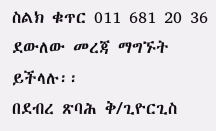ስልክ ቁጥር 011 681 20 36 ደውለው መረጃ ማግኙት ይችላሉ፡፡
በደብረ ጽባሕ ቅ/ጊዮርጊስ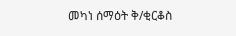መካነ ሰማዕት ቅ/ቂርቆስ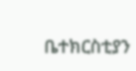ቤተክርስቲያን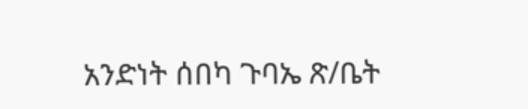አንድነት ሰበካ ጉባኤ ጽ/ቤት